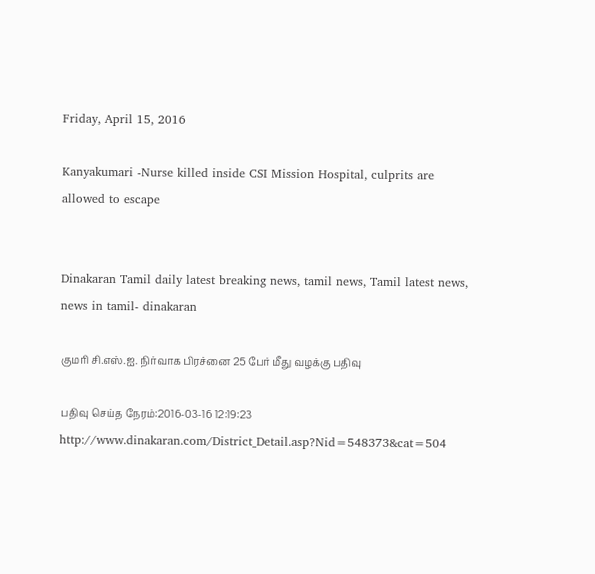Friday, April 15, 2016

Kanyakumari -Nurse killed inside CSI Mission Hospital, culprits are allowed to escape


Dinakaran Tamil daily latest breaking news, tamil news, Tamil latest news, news in tamil- dinakaran

குமரி சி.எஸ்.ஐ. நிர்வாக பிரச்னை 25 பேர் மீது வழக்கு பதிவு

பதிவு செய்த நேரம்:2016-03-16 12:19:23   http://www.dinakaran.com/District_Detail.asp?Nid=548373&cat=504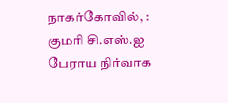நாகர்கோவில், : குமரி சி.எஸ்.ஐ பேராய நிர்வாக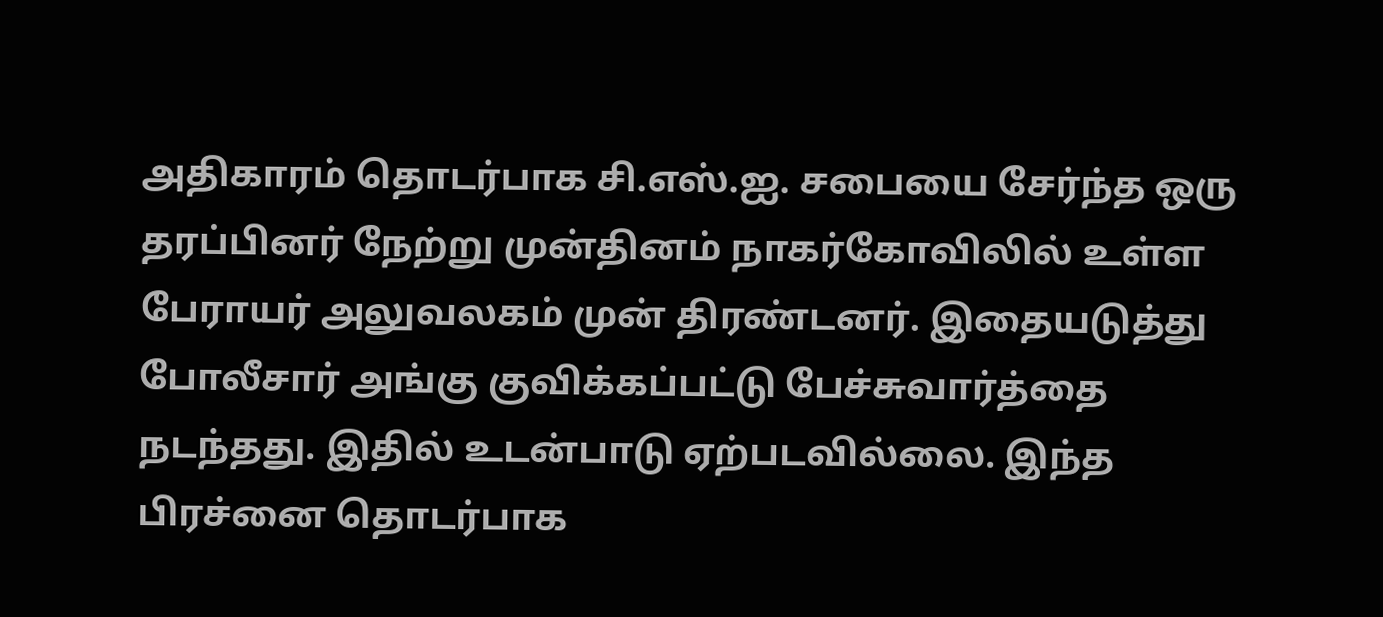அதிகாரம் தொடர்பாக சி.எஸ்.ஐ. சபையை சேர்ந்த ஒரு தரப்பினர் நேற்று முன்தினம் நாகர்கோவிலில் உள்ள  பேராயர் அலுவலகம் முன் திரண்டனர். இதையடுத்து போலீசார் அங்கு குவிக்கப்பட்டு பேச்சுவார்த்தை நடந்தது. இதில் உடன்பாடு ஏற்படவில்லை. இந்த பிரச்னை தொடர்பாக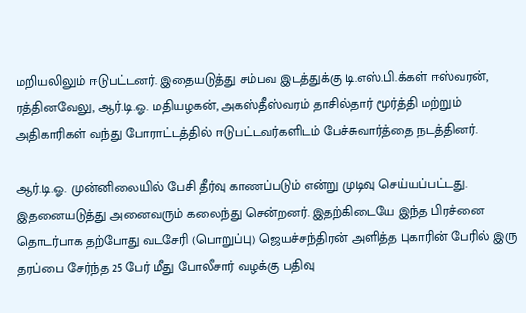மறியலிலும் ஈடுபட்டனர். இதையடுத்து சம்பவ இடத்துக்கு டி.எஸ்.பி.க்கள் ஈஸ்வரன், ரத்தினவேலு, ஆர்.டி.ஓ. மதியழகன், அகஸ்தீஸ்வரம் தாசில்தார் மூர்த்தி மற்றும் அதிகாரிகள் வந்து போராட்டத்தில் ஈடுபட்டவர்களிடம் பேச்சுவார்த்தை நடத்தினர்.

ஆர்.டி.ஓ. முன்னிலையில் பேசி தீர்வு காணப்படும் என்று முடிவு செய்யப்பட்டது. இதனையடுத்து அனைவரும் கலைந்து சென்றனர். இதற்கிடையே இந்த பிரச்னை தொடர்பாக தற்போது வடசேரி (பொறுப்பு) ஜெயச்சந்திரன் அளித்த புகாரின் பேரில் இரு தரப்பை சேர்ந்த 25 பேர் மீது போலீசார் வழக்கு பதிவு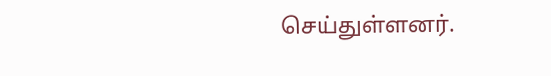செய்துள்ளனர்.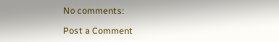No comments:

Post a Comment